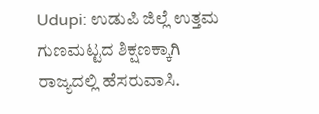Udupi: ಉಡುಪಿ ಜಿಲ್ಲೆ ಉತ್ತಮ ಗುಣಮಟ್ಟದ ಶಿಕ್ಷಣಕ್ಕಾಗಿ ರಾಜ್ಯದಲ್ಲಿ ಹೆಸರುವಾಸಿ.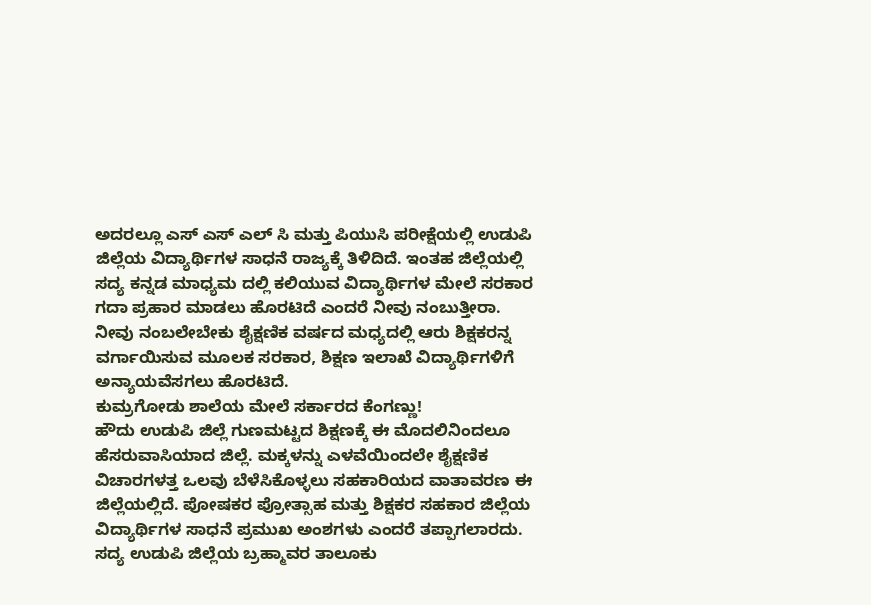ಅದರಲ್ಲೂ ಎಸ್ ಎಸ್ ಎಲ್ ಸಿ ಮತ್ತು ಪಿಯುಸಿ ಪರೀಕ್ಷೆಯಲ್ಲಿ ಉಡುಪಿ ಜಿಲ್ಲೆಯ ವಿದ್ಯಾರ್ಥಿಗಳ ಸಾಧನೆ ರಾಜ್ಯಕ್ಕೆ ತಿಳಿದಿದೆ. ಇಂತಹ ಜಿಲ್ಲೆಯಲ್ಲಿ ಸದ್ಯ ಕನ್ನಡ ಮಾಧ್ಯಮ ದಲ್ಲಿ ಕಲಿಯುವ ವಿದ್ಯಾರ್ಥಿಗಳ ಮೇಲೆ ಸರಕಾರ ಗದಾ ಪ್ರಹಾರ ಮಾಡಲು ಹೊರಟಿದೆ ಎಂದರೆ ನೀವು ನಂಬುತ್ತೀರಾ. ನೀವು ನಂಬಲೇಬೇಕು ಶೈಕ್ಷಣಿಕ ವರ್ಷದ ಮಧ್ಯದಲ್ಲಿ ಆರು ಶಿಕ್ಷಕರನ್ನ ವರ್ಗಾಯಿಸುವ ಮೂಲಕ ಸರಕಾರ, ಶಿಕ್ಷಣ ಇಲಾಖೆ ವಿದ್ಯಾರ್ಥಿಗಳಿಗೆ ಅನ್ಯಾಯವೆಸಗಲು ಹೊರಟಿದೆ.
ಕುಮ್ರಗೋಡು ಶಾಲೆಯ ಮೇಲೆ ಸರ್ಕಾರದ ಕೆಂಗಣ್ಣು!
ಹೌದು ಉಡುಪಿ ಜಿಲ್ಲೆ ಗುಣಮಟ್ಟದ ಶಿಕ್ಷಣಕ್ಕೆ ಈ ಮೊದಲಿನಿಂದಲೂ ಹೆಸರುವಾಸಿಯಾದ ಜಿಲ್ಲೆ. ಮಕ್ಕಳನ್ನು ಎಳವೆಯಿಂದಲೇ ಶೈಕ್ಷಣಿಕ ವಿಚಾರಗಳತ್ತ ಒಲವು ಬೆಳೆಸಿಕೊಳ್ಳಲು ಸಹಕಾರಿಯದ ವಾತಾವರಣ ಈ ಜಿಲ್ಲೆಯಲ್ಲಿದೆ. ಪೋಷಕರ ಪ್ರೋತ್ಸಾಹ ಮತ್ತು ಶಿಕ್ಷಕರ ಸಹಕಾರ ಜಿಲ್ಲೆಯ ವಿದ್ಯಾರ್ಥಿಗಳ ಸಾಧನೆ ಪ್ರಮುಖ ಅಂಶಗಳು ಎಂದರೆ ತಪ್ಪಾಗಲಾರದು. ಸದ್ಯ ಉಡುಪಿ ಜಿಲ್ಲೆಯ ಬ್ರಹ್ಮಾವರ ತಾಲೂಕು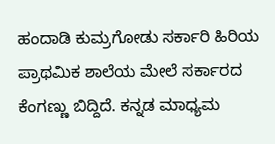ಹಂದಾಡಿ ಕುಮ್ರಗೋಡು ಸರ್ಕಾರಿ ಹಿರಿಯ ಪ್ರಾಥಮಿಕ ಶಾಲೆಯ ಮೇಲೆ ಸರ್ಕಾರದ ಕೆಂಗಣ್ಣು ಬಿದ್ದಿದೆ. ಕನ್ನಡ ಮಾಧ್ಯಮ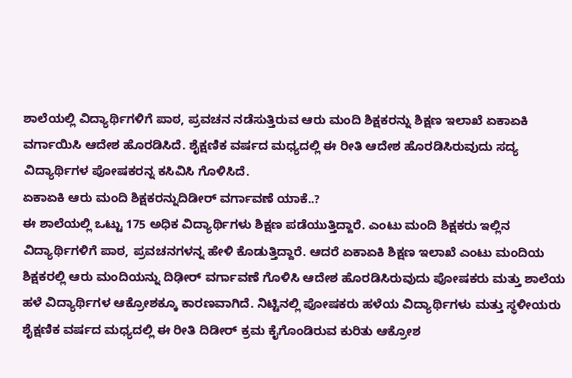ಶಾಲೆಯಲ್ಲಿ ವಿದ್ಯಾರ್ಥಿಗಳಿಗೆ ಪಾಠ, ಪ್ರವಚನ ನಡೆಸುತ್ತಿರುವ ಆರು ಮಂದಿ ಶಿಕ್ಷಕರನ್ನು ಶಿಕ್ಷಣ ಇಲಾಖೆ ಏಕಾಏಕಿ ವರ್ಗಾಯಿಸಿ ಆದೇಶ ಹೊರಡಿಸಿದೆ. ಶೈಕ್ಷಣಿಕ ವರ್ಷದ ಮಧ್ಯದಲ್ಲಿ ಈ ರೀತಿ ಆದೇಶ ಹೊರಡಿಸಿರುವುದು ಸದ್ಯ ವಿದ್ಯಾರ್ಥಿಗಳ ಪೋಷಕರನ್ನ ಕಸಿವಿಸಿ ಗೊಳಿಸಿದೆ.
ಏಕಾಏಕಿ ಆರು ಮಂದಿ ಶಿಕ್ಷಕರನ್ನುದಿಡೀರ್ ವರ್ಗಾವಣೆ ಯಾಕೆ..?
ಈ ಶಾಲೆಯಲ್ಲಿ ಒಟ್ಟು 175 ಅಧಿಕ ವಿದ್ಯಾರ್ಥಿಗಳು ಶಿಕ್ಷಣ ಪಡೆಯುತ್ತಿದ್ದಾರೆ. ಎಂಟು ಮಂದಿ ಶಿಕ್ಷಕರು ಇಲ್ಲಿನ ವಿದ್ಯಾರ್ಥಿಗಳಿಗೆ ಪಾಠ, ಪ್ರವಚನಗಳನ್ನ ಹೇಳಿ ಕೊಡುತ್ತಿದ್ದಾರೆ. ಆದರೆ ಏಕಾಏಕಿ ಶಿಕ್ಷಣ ಇಲಾಖೆ ಎಂಟು ಮಂದಿಯ ಶಿಕ್ಷಕರಲ್ಲಿ ಆರು ಮಂದಿಯನ್ನು ದಿಢೀರ್ ವರ್ಗಾವಣೆ ಗೊಳಿಸಿ ಆದೇಶ ಹೊರಡಿಸಿರುವುದು ಪೋಷಕರು ಮತ್ತು ಶಾಲೆಯ ಹಳೆ ವಿದ್ಯಾರ್ಥಿಗಳ ಆಕ್ರೋಶಕ್ಕೂ ಕಾರಣವಾಗಿದೆ. ನಿಟ್ಟಿನಲ್ಲಿ ಪೋಷಕರು ಹಳೆಯ ವಿದ್ಯಾರ್ಥಿಗಳು ಮತ್ತು ಸ್ಥಳೀಯರು ಶೈಕ್ಷಣಿಕ ವರ್ಷದ ಮಧ್ಯದಲ್ಲಿ ಈ ರೀತಿ ದಿಡೀರ್ ಕ್ರಮ ಕೈಗೊಂಡಿರುವ ಕುರಿತು ಆಕ್ರೋಶ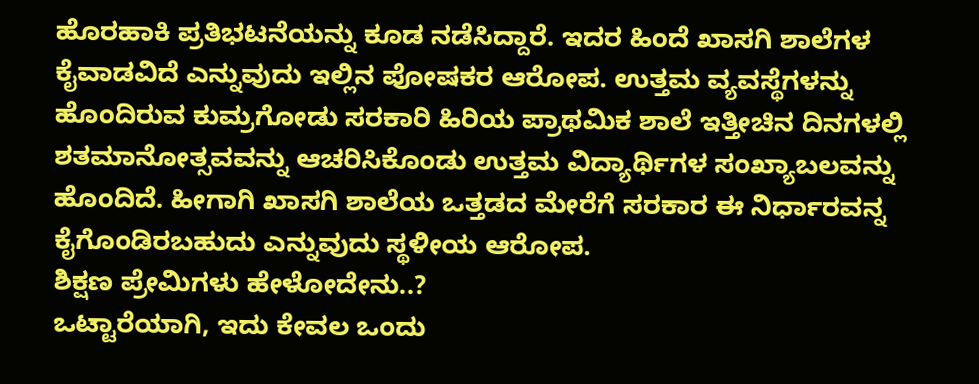ಹೊರಹಾಕಿ ಪ್ರತಿಭಟನೆಯನ್ನು ಕೂಡ ನಡೆಸಿದ್ದಾರೆ. ಇದರ ಹಿಂದೆ ಖಾಸಗಿ ಶಾಲೆಗಳ ಕೈವಾಡವಿದೆ ಎನ್ನುವುದು ಇಲ್ಲಿನ ಪೋಷಕರ ಆರೋಪ. ಉತ್ತಮ ವ್ಯವಸ್ಥೆಗಳನ್ನು ಹೊಂದಿರುವ ಕುಮ್ರಗೋಡು ಸರಕಾರಿ ಹಿರಿಯ ಪ್ರಾಥಮಿಕ ಶಾಲೆ ಇತ್ತೀಚಿನ ದಿನಗಳಲ್ಲಿ ಶತಮಾನೋತ್ಸವವನ್ನು ಆಚರಿಸಿಕೊಂಡು ಉತ್ತಮ ವಿದ್ಯಾರ್ಥಿಗಳ ಸಂಖ್ಯಾಬಲವನ್ನು ಹೊಂದಿದೆ. ಹೀಗಾಗಿ ಖಾಸಗಿ ಶಾಲೆಯ ಒತ್ತಡದ ಮೇರೆಗೆ ಸರಕಾರ ಈ ನಿರ್ಧಾರವನ್ನ ಕೈಗೊಂಡಿರಬಹುದು ಎನ್ನುವುದು ಸ್ಥಳೀಯ ಆರೋಪ.
ಶಿಕ್ಷಣ ಪ್ರೇಮಿಗಳು ಹೇಳೋದೇನು..?
ಒಟ್ಟಾರೆಯಾಗಿ, ಇದು ಕೇವಲ ಒಂದು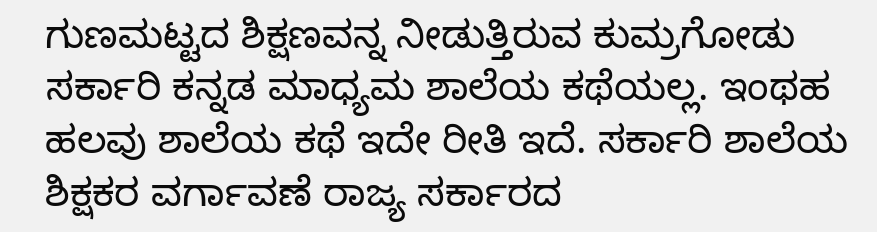ಗುಣಮಟ್ಟದ ಶಿಕ್ಷಣವನ್ನ ನೀಡುತ್ತಿರುವ ಕುಮ್ರಗೋಡು ಸರ್ಕಾರಿ ಕನ್ನಡ ಮಾಧ್ಯಮ ಶಾಲೆಯ ಕಥೆಯಲ್ಲ. ಇಂಥಹ ಹಲವು ಶಾಲೆಯ ಕಥೆ ಇದೇ ರೀತಿ ಇದೆ. ಸರ್ಕಾರಿ ಶಾಲೆಯ ಶಿಕ್ಷಕರ ವರ್ಗಾವಣೆ ರಾಜ್ಯ ಸರ್ಕಾರದ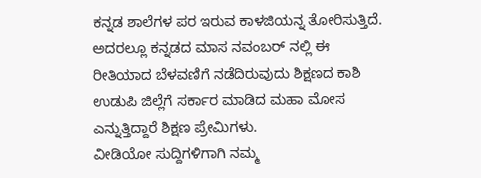ಕನ್ನಡ ಶಾಲೆಗಳ ಪರ ಇರುವ ಕಾಳಜಿಯನ್ನ ತೋರಿಸುತ್ತಿದೆ. ಅದರಲ್ಲೂ ಕನ್ನಡದ ಮಾಸ ನವಂಬರ್ ನಲ್ಲಿ ಈ ರೀತಿಯಾದ ಬೆಳವಣಿಗೆ ನಡೆದಿರುವುದು ಶಿಕ್ಷಣದ ಕಾಶಿ ಉಡುಪಿ ಜಿಲ್ಲೆಗೆ ಸರ್ಕಾರ ಮಾಡಿದ ಮಹಾ ಮೋಸ ಎನ್ನುತ್ತಿದ್ದಾರೆ ಶಿಕ್ಷಣ ಪ್ರೇಮಿಗಳು.
ವೀಡಿಯೋ ಸುದ್ದಿಗಳಿಗಾಗಿ ನಮ್ಮ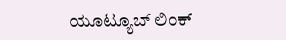ಯೂಟ್ಯೂಬ್ ಲಿಂಕ್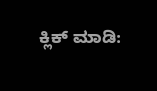ಕ್ಲಿಕ್ ಮಾಡಿ: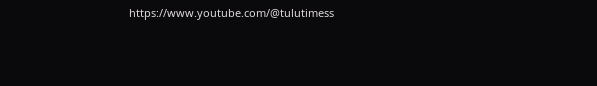https://www.youtube.com/@tulutimess